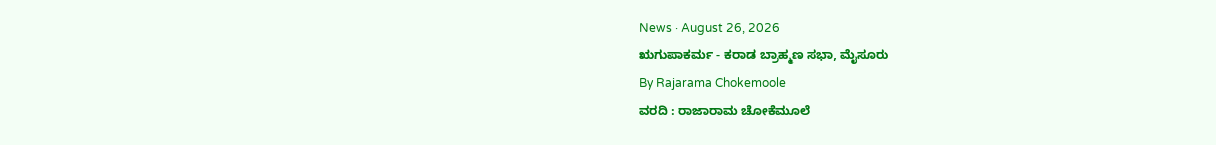News · August 26, 2026
ಋಗುಪಾಕರ್ಮ - ಕರಾಡ ಬ್ರಾಹ್ಮಣ ಸಭಾ, ಮೈಸೂರು
By Rajarama Chokemoole
ವರದಿ : ರಾಜಾರಾಮ ಚೋಕೆಮೂಲೆ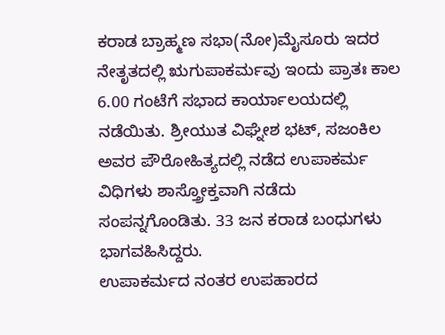ಕರಾಡ ಬ್ರಾಹ್ಮಣ ಸಭಾ(ನೋ)ಮೈಸೂರು ಇದರ ನೇತೃತದಲ್ಲಿ ಋಗುಪಾಕರ್ಮವು ಇಂದು ಪ್ರಾತಃ ಕಾಲ 6.00 ಗಂಟೆಗೆ ಸಭಾದ ಕಾರ್ಯಾಲಯದಲ್ಲಿ ನಡೆಯಿತು. ಶ್ರೀಯುತ ವಿಘ್ನೇಶ ಭಟ್, ಸಜಂಕಿಲ ಅವರ ಪೌರೋಹಿತ್ಯದಲ್ಲಿ ನಡೆದ ಉಪಾಕರ್ಮ ವಿಧಿಗಳು ಶಾಸ್ತ್ರೋಕ್ತವಾಗಿ ನಡೆದು ಸಂಪನ್ನಗೊಂಡಿತು. 33 ಜನ ಕರಾಡ ಬಂಧುಗಳು ಭಾಗವಹಿಸಿದ್ದರು.
ಉಪಾಕರ್ಮದ ನಂತರ ಉಪಹಾರದ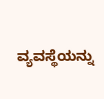ವ್ಯವಸ್ಥೆಯನ್ನು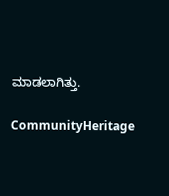ಮಾಡಲಾಗಿತ್ತು.

CommunityHeritage